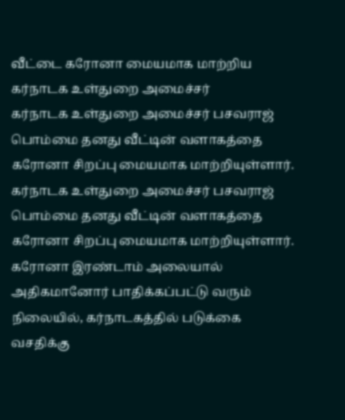வீட்டை கரோனா மையமாக மாற்றிய கர்நாடக உள்துறை அமைச்சர்
கர்நாடக உள்துறை அமைச்சர் பசவராஜ் பொம்மை தனது வீட்டின் வளாகத்தை கரோனா சிறப்பு மையமாக மாற்றியுள்ளார்.
கர்நாடக உள்துறை அமைச்சர் பசவராஜ் பொம்மை தனது வீட்டின் வளாகத்தை கரோனா சிறப்பு மையமாக மாற்றியுள்ளார்.
கரோனா இரண்டாம் அலையால் அதிகமானோர் பாதிக்கப்பட்டு வரும் நிலையில், கர்நாடகத்தில் படுக்கை வசதிக்கு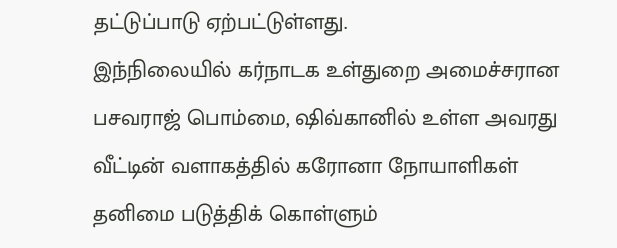தட்டுப்பாடு ஏற்பட்டுள்ளது.
இந்நிலையில் கர்நாடக உள்துறை அமைச்சரான பசவராஜ் பொம்மை, ஷிவ்கானில் உள்ள அவரது வீட்டின் வளாகத்தில் கரோனா நோயாளிகள் தனிமை படுத்திக் கொள்ளும்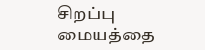சிறப்பு மையத்தை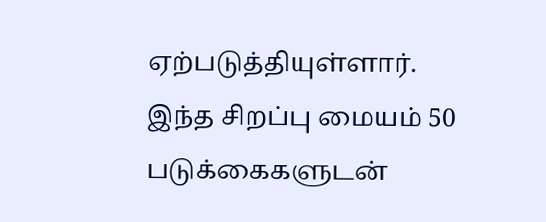ஏற்படுத்தியுள்ளார்.
இந்த சிறப்பு மையம் 50 படுக்கைகளுடன்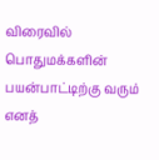விரைவில் பொதுமக்களின் பயன்பாட்டிற்கு வரும் எனத்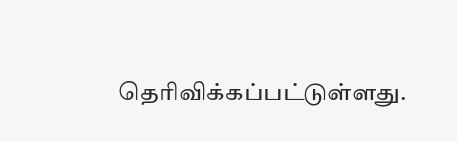தெரிவிக்கப்பட்டுள்ளது.